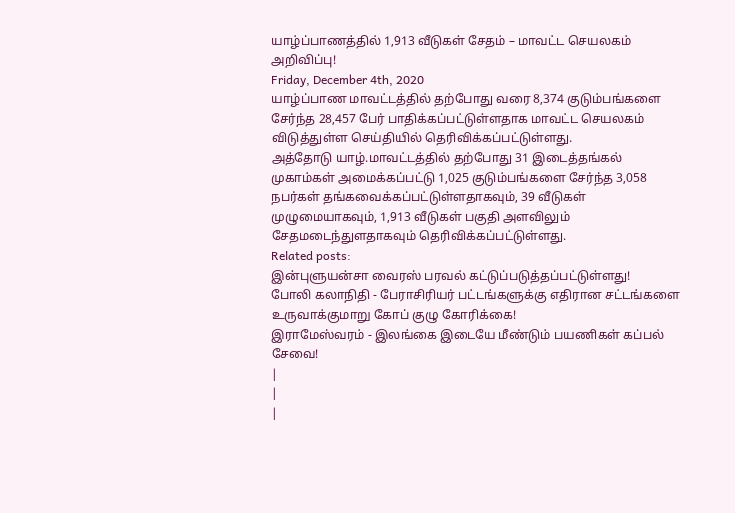யாழ்ப்பாணத்தில் 1,913 வீடுகள் சேதம் – மாவட்ட செயலகம் அறிவிப்பு!
Friday, December 4th, 2020
யாழ்ப்பாண மாவட்டத்தில் தற்போது வரை 8,374 குடும்பங்களை சேர்ந்த 28,457 பேர் பாதிக்கப்பட்டுள்ளதாக மாவட்ட செயலகம் விடுத்துள்ள செய்தியில் தெரிவிக்கப்பட்டுள்ளது.
அத்தோடு யாழ்.மாவட்டத்தில் தற்போது 31 இடைத்தங்கல் முகாம்கள் அமைக்கப்பட்டு 1,025 குடும்பங்களை சேர்ந்த 3,058 நபர்கள் தங்கவைக்கப்பட்டுள்ளதாகவும், 39 வீடுகள் முழுமையாகவும், 1,913 வீடுகள் பகுதி அளவிலும் சேதமடைந்துளதாகவும் தெரிவிக்கப்பட்டுள்ளது.
Related posts:
இன்புளுயன்சா வைரஸ் பரவல் கட்டுப்படுத்தப்பட்டுள்ளது!
போலி கலாநிதி - பேராசிரியர் பட்டங்களுக்கு எதிரான சட்டங்களை உருவாக்குமாறு கோப் குழு கோரிக்கை!
இராமேஸ்வரம் - இலங்கை இடையே மீண்டும் பயணிகள் கப்பல் சேவை!
|
|
|